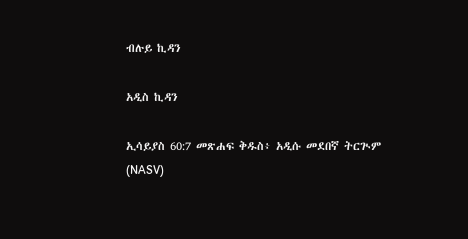ብሉይ ኪዳን

አዲስ ኪዳን

ኢሳይያስ 60:7 መጽሐፍ ቅዱስ፥ አዲሱ መደበኛ ትርጒም (NASV)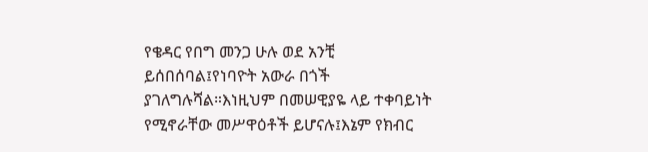የቄዳር የበግ መንጋ ሁሉ ወደ አንቺ ይሰበሰባል፤የነባዮት አውራ በጎች ያገለግሉሻል።እነዚህም በመሠዊያዬ ላይ ተቀባይነት የሚኖራቸው መሥዋዕቶች ይሆናሉ፤እኔም የክብር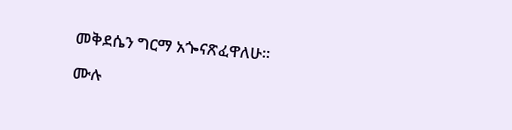መቅደሴን ግርማ አጐናጽፈዋለሁ።

ሙሉ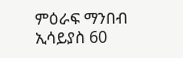ምዕራፍ ማንበብ ኢሳይያስ 60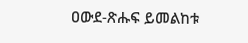ዐውደ-ጽሑፍ ይመልከቱ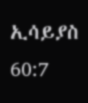ኢሳይያስ 60:7